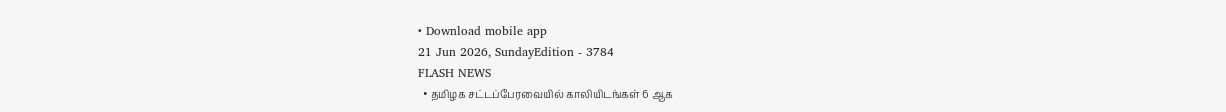• Download mobile app
21 Jun 2026, SundayEdition - 3784
FLASH NEWS
  • தமிழக சட்டப்பேரவையில் காலியிடங்கள் 6 ஆக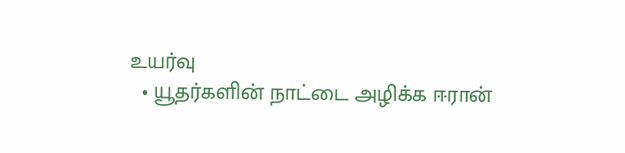உயர்வு
  • யூதர்களின் நாட்டை அழிக்க ஈரான்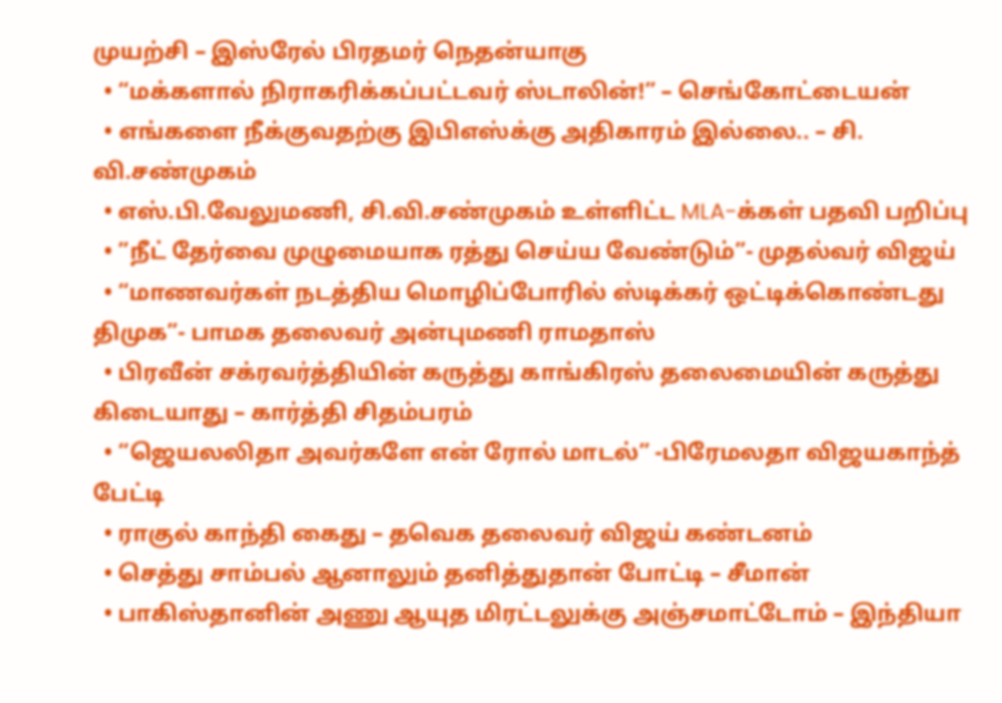முயற்சி – இஸ்ரேல் பிரதமர் நெதன்யாகு
  • “மக்களால் நிராகரிக்கப்பட்டவர் ஸ்டாலின்!” – செங்கோட்டையன்
  • எங்களை நீக்குவதற்கு இபிஎஸ்க்கு அதிகாரம் இல்லை.. – சி. வி.சண்முகம்
  • எஸ்.பி.வேலுமணி, சி.வி.சண்முகம் உள்ளிட்ட MLA-க்கள் பதவி பறிப்பு
  • ”நீட் தேர்வை முழுமையாக ரத்து செய்ய வேண்டும்”- முதல்வர் விஜய்
  • “மாணவர்கள் நடத்திய மொழிப்போரில் ஸ்டிக்கர் ஒட்டிக்கொண்டது திமுக”- பாமக தலைவர் அன்புமணி ராமதாஸ்
  • பிரவீன் சக்ரவர்த்தியின் கருத்து காங்கிரஸ் தலைமையின் கருத்து கிடையாது – கார்த்தி சிதம்பரம்
  • “ஜெயலலிதா அவர்களே என் ரோல் மாடல்” -பிரேமலதா விஜயகாந்த் பேட்டி
  • ராகுல் காந்தி கைது – தவெக தலைவர் விஜய் கண்டனம்
  • செத்து சாம்பல் ஆனாலும் தனித்துதான் போட்டி – சீமான்
  • பாகிஸ்தானின் அணு ஆயுத மிரட்டலுக்கு அஞ்சமாட்டோம் – இந்தியா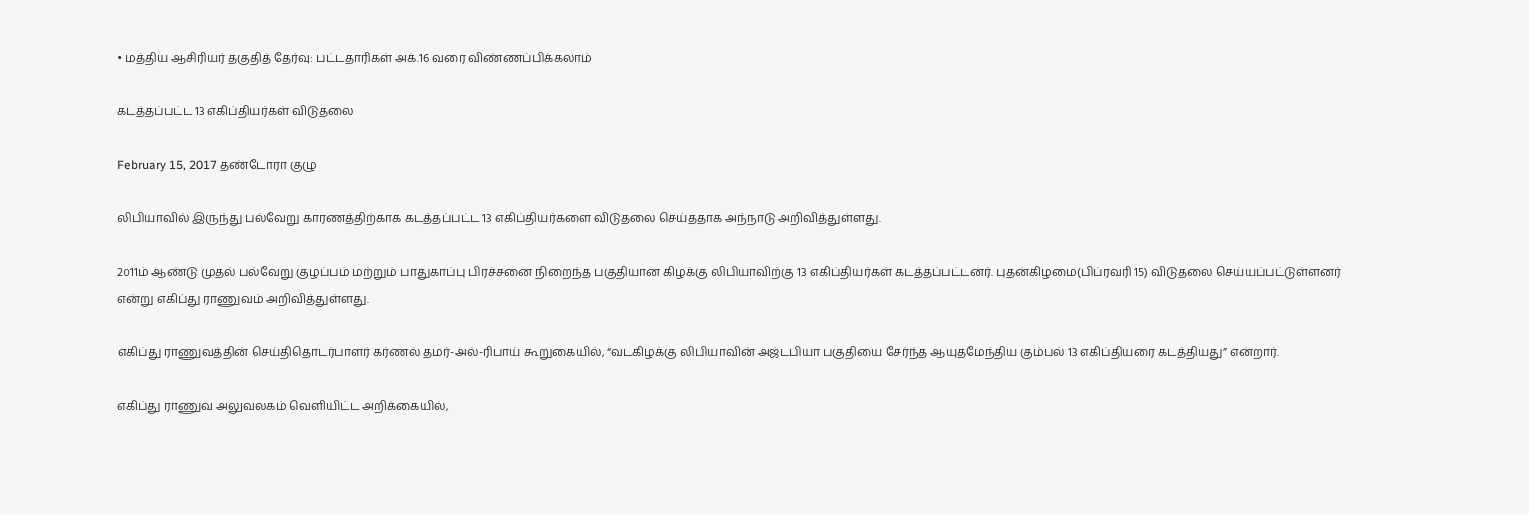• மத்திய ஆசிரியர் தகுதித் தேர்வு: பட்டதாரிகள் அக்.16 வரை விண்ணப்பிக்கலாம்

கடத்தப்பட்ட 13 எகிப்தியர்கள் விடுதலை

February 15, 2017 தண்டோரா குழு

லிபியாவில் இருந்து பல்வேறு காரணத்திற்காக கடத்தப்பட்ட 13 எகிப்தியர்களை விடுதலை செய்ததாக அந்நாடு அறிவித்துள்ளது.

2௦11ம் ஆண்டு முதல் பல்வேறு குழப்பம் மற்றும் பாதுகாப்பு பிரச்சனை நிறைந்த பகுதியான கிழக்கு லிபியாவிற்கு 13 எகிப்தியர்கள் கடத்தப்பட்டனர். புதன்கிழமை(பிப்ரவரி 15) விடுதலை செய்யப்பட்டுள்ளனர் என்று எகிப்து ராணுவம் அறிவித்துள்ளது.

எகிப்து ராணுவத்தின் செய்திதொடர்பாளர் கர்ணல் தமர்-அல்-ரிபாய் கூறுகையில், “வடகிழக்கு லிபியாவின் அஜ்டபியா பகுதியை சேர்ந்த ஆயுதமேந்திய கும்பல் 13 எகிப்தியரை கடத்தியது” என்றார்.

எகிப்து ராணுவ அலுவலகம் வெளியிட்ட அறிக்கையில்,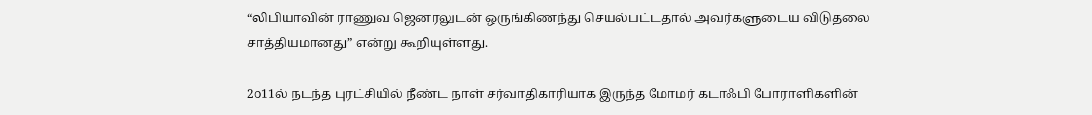“லிபியாவின் ராணுவ ஜெனரலுடன் ஒருங்கிணந்து செயல்பட்டதால் அவர்களுடைய விடுதலை சாத்தியமானது” என்று கூறியுள்ளது.

2௦11ல் நடந்த புரட்சியில் நீண்ட நாள் சர்வாதிகாரியாக இருந்த மோமர் கடாஃபி போராளிகளின்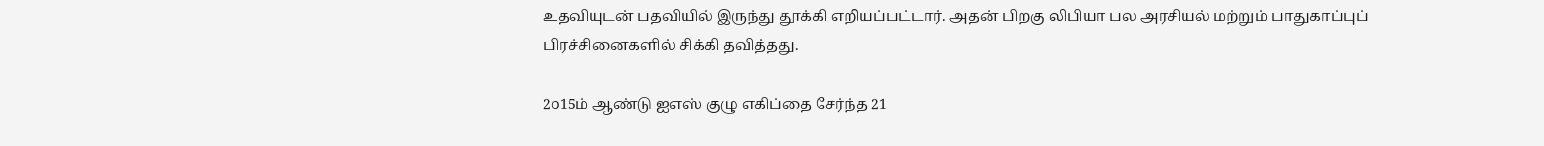உதவியுடன் பதவியில் இருந்து தூக்கி எறியப்பட்டார். அதன் பிறகு லிபியா பல அரசியல் மற்றும் பாதுகாப்புப் பிரச்சினைகளில் சிக்கி தவித்தது.

2௦15ம் ஆண்டு ஐஎஸ் குழு எகிப்தை சேர்ந்த 21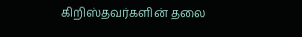கிறிஸ்தவர்களின் தலை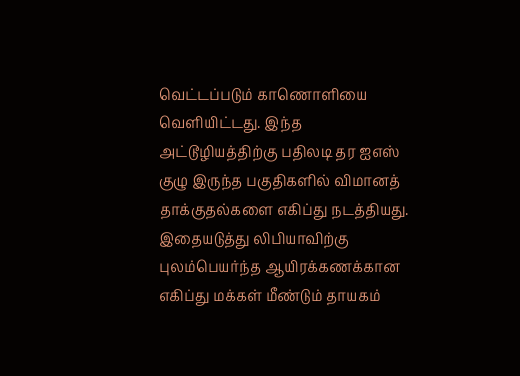வெட்டப்படும் காணொளியை வெளியிட்டது. இந்த அட்டூழியத்திற்கு பதிலடி தர ஐஎஸ் குழு இருந்த பகுதிகளில் விமானத் தாக்குதல்களை எகிப்து நடத்தியது. இதையடுத்து லிபியாவிற்கு புலம்பெயர்ந்த ஆயிரக்கணக்கான எகிப்து மக்கள் மீண்டும் தாயகம்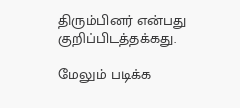திரும்பினர் என்பது குறிப்பிடத்தக்கது.

மேலும் படிக்க